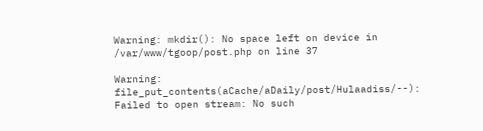Warning: mkdir(): No space left on device in /var/www/tgoop/post.php on line 37

Warning: file_put_contents(aCache/aDaily/post/Hulaadiss/--): Failed to open stream: No such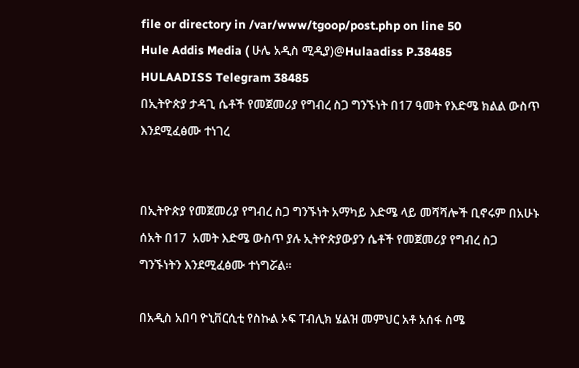file or directory in /var/www/tgoop/post.php on line 50
Hule Addis Media ( ሁሌ አዲስ ሚዲያ)@Hulaadiss P.38485
HULAADISS Telegram 38485
በኢትዮጵያ ታዳጊ ሴቶች የመጀመሪያ የግብረ ስጋ ግንኙነት በ17 ዓመት የእድሜ ክልል ውስጥ እንደሚፈፅሙ ተነገረ


በኢትዮጵያ የመጀመሪያ የግብረ ስጋ ግንኙነት አማካይ እድሜ ላይ መሻሻሎች ቢኖሩም በአሁኑ ሰአት በ17  አመት እድሜ ውስጥ ያሉ ኢትዮጵያውያን ሴቶች የመጀመሪያ የግብረ ስጋ ግንኙነትን እንደሚፈፅሙ ተነግሯል።

በአዲስ አበባ ዮኒቨርሲቲ የስኩል ኦፍ ፐብሊክ ሄልዝ መምህር አቶ አሰፋ ስሜ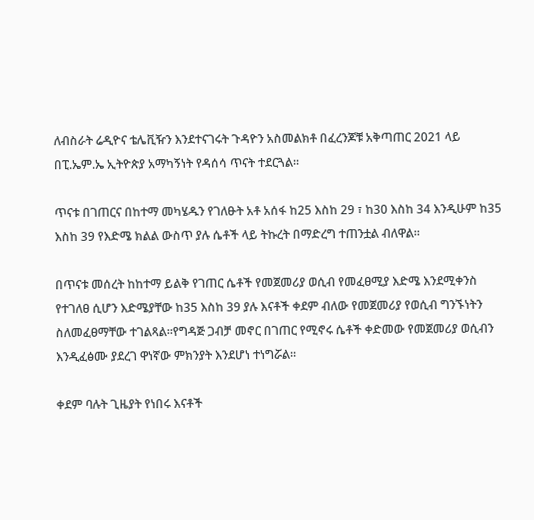ለብስራት ሬዲዮና ቴሌቪዥን እንደተናገሩት ጉዳዮን አስመልክቶ በፈረንጆቹ አቅጣጠር 2021 ላይ በፒ.ኤም.ኤ ኢትዮጵያ አማካኝነት የዳሰሳ ጥናት ተደርጓል።

ጥናቱ በገጠርና በከተማ መካሄዱን የገለፁት አቶ አሰፋ ከ25 እስከ 29 ፣ ከ30 እስከ 34 እንዲሁም ከ35 እስከ 39 የእድሜ ክልል ውስጥ ያሉ ሴቶች ላይ ትኩረት በማድረግ ተጠንቷል ብለዋል።

በጥናቱ መሰረት ከከተማ ይልቅ የገጠር ሴቶች የመጀመሪያ ወሲብ የመፈፀሚያ እድሜ እንደሚቀንስ የተገለፀ ሲሆን እድሜያቸው ከ35 እስከ 39 ያሉ እናቶች ቀደም ብለው የመጀመሪያ የወሲብ ግንኙነትን ስለመፈፀማቸው ተገልጻል።የግዳጅ ጋብቻ መኖር በገጠር የሚኖሩ ሴቶች ቀድመው የመጀመሪያ ወሲብን እንዲፈፅሙ ያደረገ ዋነኛው ምክንያት እንደሆነ ተነግሯል።

ቀደም ባሉት ጊዜያት የነበሩ እናቶች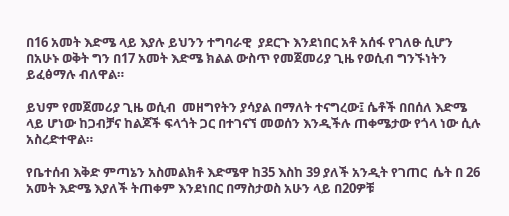በ16 አመት እድሜ ላይ እያሉ ይህንን ተግባራዊ  ያደርጉ እንደነበር አቶ አሰፋ የገለፁ ሲሆን በአሁኑ ወቅት ግን በ17 አመት እድሜ ክልል ውስጥ የመጀመሪያ ጊዜ የወሲብ ግንኙነትን ይፈፅማሉ ብለዋል።

ይህም የመጀመሪያ ጊዜ ወሲብ  መዘግየትን ያሳያል በማለት ተናግረው፤ ሴቶች በበሰለ እድሜ ላይ ሆነው ከጋብቻና ከልጆች ፍላጎት ጋር በተገናኘ መወሰን እንዲችሉ ጠቀሜታው የጎላ ነው ሲሉ አስረድተዋል።

የቤተሰብ እቅድ ምጣኔን አስመልክቶ እድሜዋ ከ35 እስከ 39 ያለች አንዲት የገጠር  ሴት በ 26 አመት እድሜ እያለች ትጠቀም እንደነበር በማስታወስ አሁን ላይ በ20ዎቹ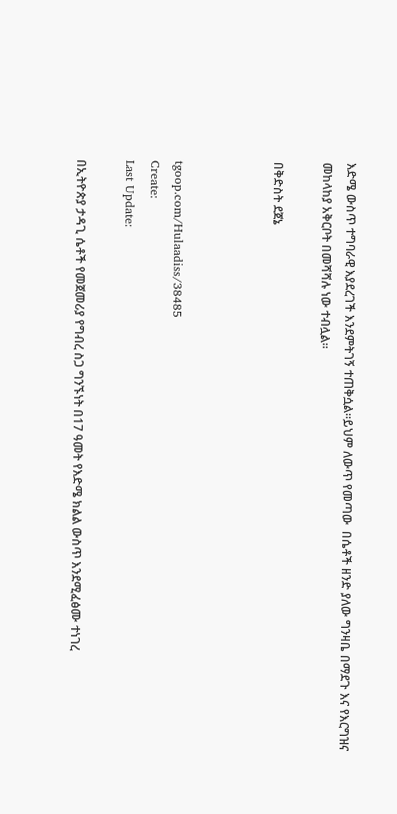እድሜ ውስጥ ተግባራዊ እያደረገች እንደምትገኝ ተጠቅሷል።ይህም ለውጥ የመጣው  በሴቶች ዘንድ ያለው ግንዛቤ በማደጉ እና የእርግዝና መከላከያ አቅርቦት በመሻሻሉ ነው ተብሏል።

በቅድስት ደጀኔ



tgoop.com/Hulaadiss/38485
Create:
Last Update:

በኢትዮጵያ ታዳጊ ሴቶች የመጀመሪያ የግብረ ስጋ ግንኙነት በ17 ዓመት የእድሜ ክልል ውስጥ እንደሚፈፅሙ ተነገረ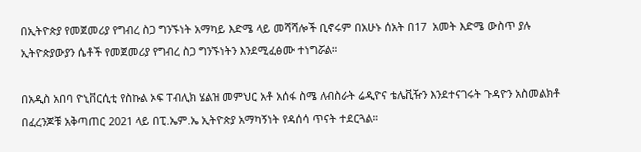በኢትዮጵያ የመጀመሪያ የግብረ ስጋ ግንኙነት አማካይ እድሜ ላይ መሻሻሎች ቢኖሩም በአሁኑ ሰአት በ17  አመት እድሜ ውስጥ ያሉ ኢትዮጵያውያን ሴቶች የመጀመሪያ የግብረ ስጋ ግንኙነትን እንደሚፈፅሙ ተነግሯል።

በአዲስ አበባ ዮኒቨርሲቲ የስኩል ኦፍ ፐብሊክ ሄልዝ መምህር አቶ አሰፋ ስሜ ለብስራት ሬዲዮና ቴሌቪዥን እንደተናገሩት ጉዳዮን አስመልክቶ በፈረንጆቹ አቅጣጠር 2021 ላይ በፒ.ኤም.ኤ ኢትዮጵያ አማካኝነት የዳሰሳ ጥናት ተደርጓል።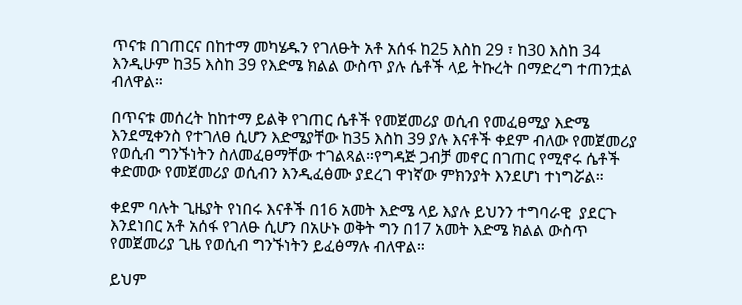ጥናቱ በገጠርና በከተማ መካሄዱን የገለፁት አቶ አሰፋ ከ25 እስከ 29 ፣ ከ30 እስከ 34 እንዲሁም ከ35 እስከ 39 የእድሜ ክልል ውስጥ ያሉ ሴቶች ላይ ትኩረት በማድረግ ተጠንቷል ብለዋል።

በጥናቱ መሰረት ከከተማ ይልቅ የገጠር ሴቶች የመጀመሪያ ወሲብ የመፈፀሚያ እድሜ እንደሚቀንስ የተገለፀ ሲሆን እድሜያቸው ከ35 እስከ 39 ያሉ እናቶች ቀደም ብለው የመጀመሪያ የወሲብ ግንኙነትን ስለመፈፀማቸው ተገልጻል።የግዳጅ ጋብቻ መኖር በገጠር የሚኖሩ ሴቶች ቀድመው የመጀመሪያ ወሲብን እንዲፈፅሙ ያደረገ ዋነኛው ምክንያት እንደሆነ ተነግሯል።

ቀደም ባሉት ጊዜያት የነበሩ እናቶች በ16 አመት እድሜ ላይ እያሉ ይህንን ተግባራዊ  ያደርጉ እንደነበር አቶ አሰፋ የገለፁ ሲሆን በአሁኑ ወቅት ግን በ17 አመት እድሜ ክልል ውስጥ የመጀመሪያ ጊዜ የወሲብ ግንኙነትን ይፈፅማሉ ብለዋል።

ይህም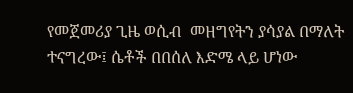የመጀመሪያ ጊዜ ወሲብ  መዘግየትን ያሳያል በማለት ተናግረው፤ ሴቶች በበሰለ እድሜ ላይ ሆነው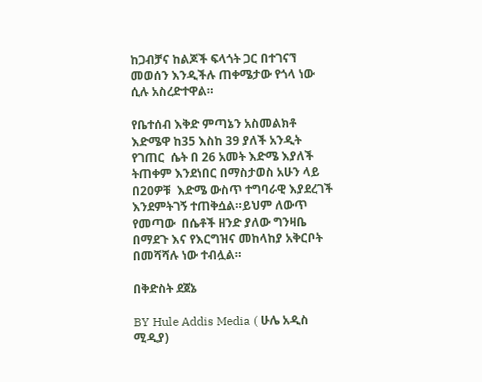ከጋብቻና ከልጆች ፍላጎት ጋር በተገናኘ መወሰን እንዲችሉ ጠቀሜታው የጎላ ነው ሲሉ አስረድተዋል።

የቤተሰብ እቅድ ምጣኔን አስመልክቶ እድሜዋ ከ35 እስከ 39 ያለች አንዲት የገጠር  ሴት በ 26 አመት እድሜ እያለች ትጠቀም እንደነበር በማስታወስ አሁን ላይ በ20ዎቹ  እድሜ ውስጥ ተግባራዊ እያደረገች እንደምትገኝ ተጠቅሷል።ይህም ለውጥ የመጣው  በሴቶች ዘንድ ያለው ግንዛቤ በማደጉ እና የእርግዝና መከላከያ አቅርቦት በመሻሻሉ ነው ተብሏል።

በቅድስት ደጀኔ

BY Hule Addis Media ( ሁሌ አዲስ ሚዲያ)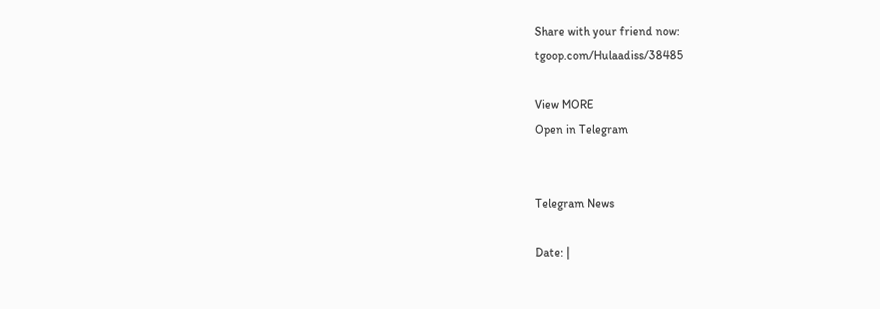Share with your friend now:
tgoop.com/Hulaadiss/38485

View MORE
Open in Telegram


Telegram News

Date: |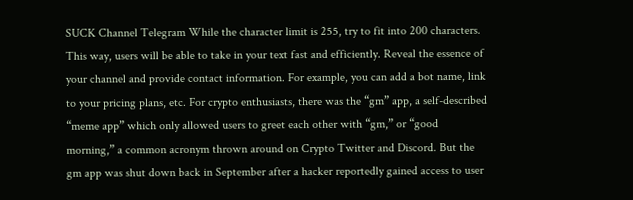SUCK Channel Telegram While the character limit is 255, try to fit into 200 characters. This way, users will be able to take in your text fast and efficiently. Reveal the essence of your channel and provide contact information. For example, you can add a bot name, link to your pricing plans, etc. For crypto enthusiasts, there was the “gm” app, a self-described “meme app” which only allowed users to greet each other with “gm,” or “good morning,” a common acronym thrown around on Crypto Twitter and Discord. But the gm app was shut down back in September after a hacker reportedly gained access to user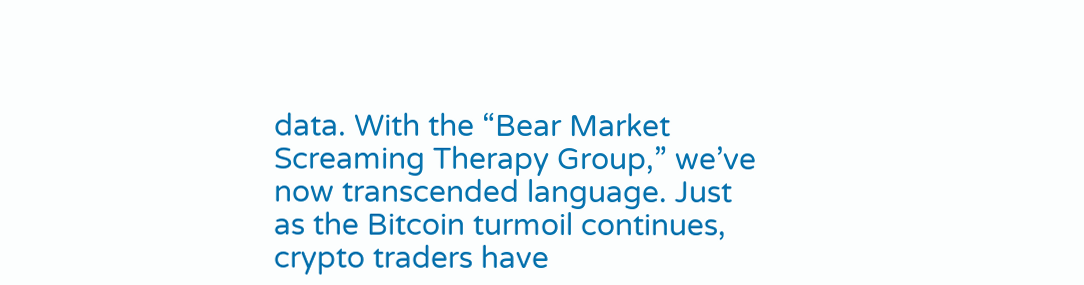data. With the “Bear Market Screaming Therapy Group,” we’ve now transcended language. Just as the Bitcoin turmoil continues, crypto traders have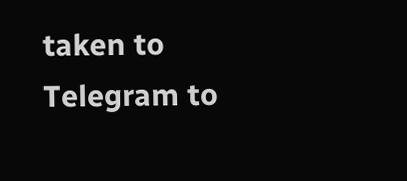taken to Telegram to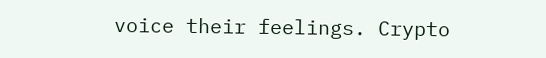voice their feelings. Crypto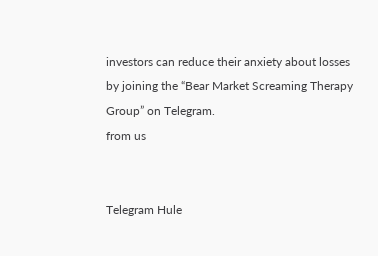investors can reduce their anxiety about losses by joining the “Bear Market Screaming Therapy Group” on Telegram.
from us


Telegram Hule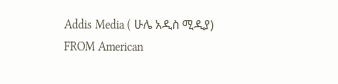Addis Media ( ሁሌ አዲስ ሚዲያ)
FROM American